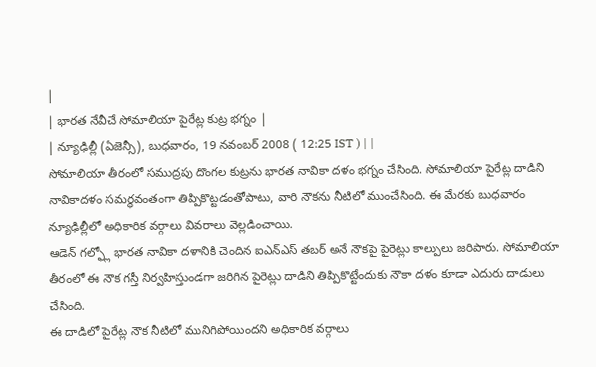|
| భారత నేవీచే సోమాలియా పైరేట్ల కుట్ర భగ్నం |
| న్యూఢిల్లీ (ఏజెన్సీ), బుధవారం, 19 నవంబర్ 2008 ( 12:25 IST ) | |
సోమాలియా తీరంలో సముద్రపు దొంగల కుట్రను భారత నావికా దళం భగ్నం చేసింది. సోమాలియా పైరేట్ల దాడిని నావికాదళం సమర్థవంతంగా తిప్పికొట్టడంతోపాటు, వారి నౌకను నీటిలో ముంచేసింది. ఈ మేరకు బుధవారం న్యూఢిల్లీలో అధికారిక వర్గాలు వివరాలు వెల్లడించాయి.
ఆడెన్ గల్ఫ్లో భారత నావికా దళానికి చెందిన ఐఎన్ఎస్ తబర్ అనే నౌకపై పైరెట్లు కాల్పులు జరిపారు. సోమాలియా తీరంలో ఈ నౌక గస్తీ నిర్వహిస్తుండగా జరిగిన పైరెట్లు దాడిని తిప్పికొట్టేందుకు నౌకా దళం కూడా ఎదురు దాడులు చేసింది.
ఈ దాడిలో పైరేట్ల నౌక నీటిలో మునిగిపోయిందని అధికారిక వర్గాలు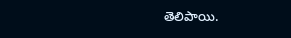తెలిపాయి.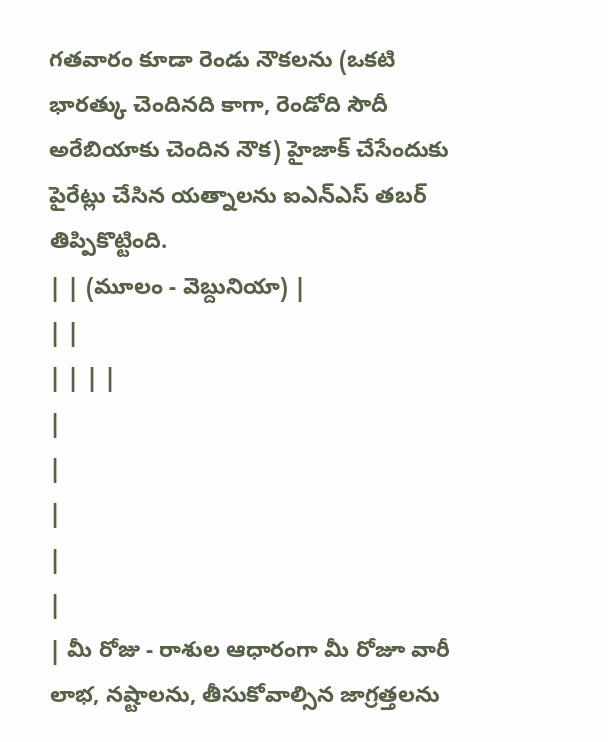గతవారం కూడా రెండు నౌకలను (ఒకటి భారత్కు చెందినది కాగా, రెండోది సౌదీ అరేబియాకు చెందిన నౌక) హైజాక్ చేసేందుకు పైరేట్లు చేసిన యత్నాలను ఐఎన్ఎస్ తబర్ తిప్పికొట్టింది.
| | (మూలం - వెబ్దునియా) |
| |
| | | |
|
|
|
|
|
| మీ రోజు - రాశుల ఆధారంగా మీ రోజూ వారీ లాభ, నష్టాలను, తీసుకోవాల్సిన జాగ్రత్తలను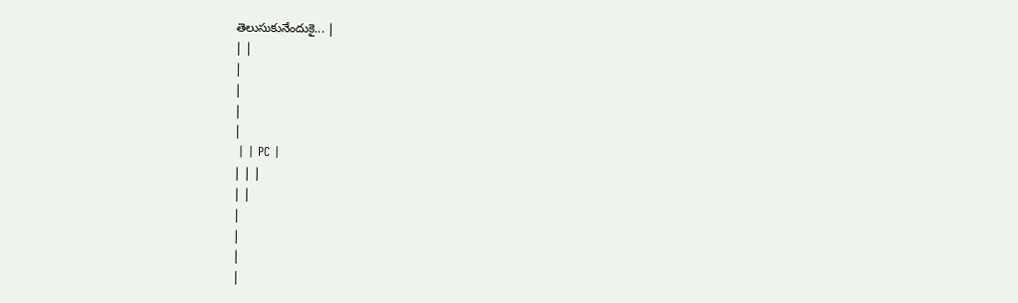తెలుసుకునేందుకై... |
| |
|
|
|
|
 | | PC |
| | |
| |
|
|
|
|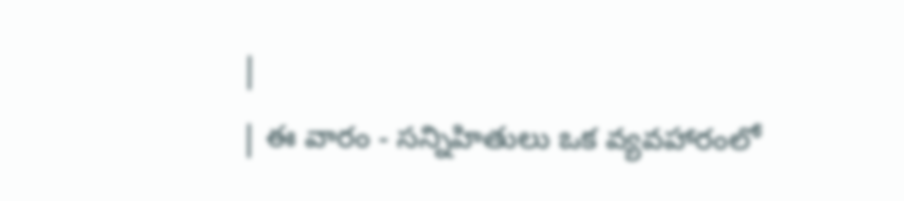|
| ఈ వారం - సన్నిహితులు ఒక వ్యవహారంలో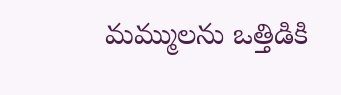మమ్ములను ఒత్తిడికి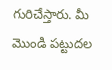గురిచేస్తారు. మీ మొండి పట్టుదల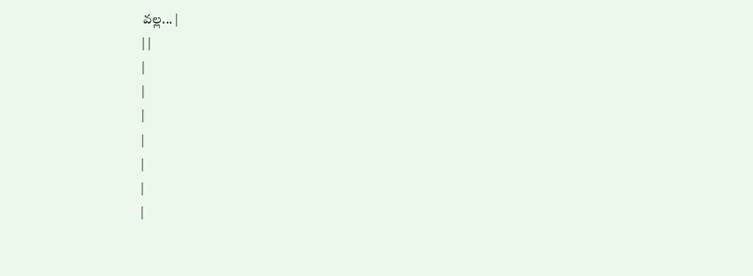వల్ల... |
| |
|
|
|
|
|
|
|